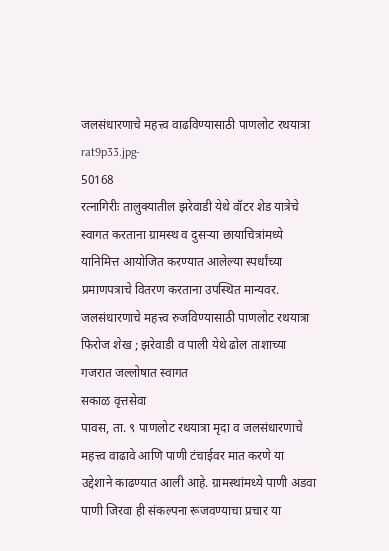जलसंधारणाचे महत्त्व वाढविण्यासाठी पाणलोट रथयात्रा
rat9p33.jpg-
50168
रत्नागिरीः तालुक्यातील झरेवाडी येथे वॉटर शेड यात्रेचे स्वागत करताना ग्रामस्थ व दुसऱ्या छायाचित्रांमध्ये यानिमित्त आयोजित करण्यात आलेल्या स्पर्धांच्या प्रमाणपत्राचे वितरण करताना उपस्थित मान्यवर.
जलसंधारणाचे महत्त्व रुजविण्यासाठी पाणलोट रथयात्रा
फिरोज शेख ; झरेवाडी व पाली येथे ढोल ताशाच्या गजरात जल्लोषात स्वागत
सकाळ वृत्तसेवा
पावस, ता. ९ पाणलोट रथयात्रा मृदा व जलसंधारणाचे महत्त्व वाढावे आणि पाणी टंचाईवर मात करणे या उद्देशाने काढण्यात आली आहे. ग्रामस्थांमध्ये पाणी अडवा पाणी जिरवा ही संकल्पना रूजवण्याचा प्रचार या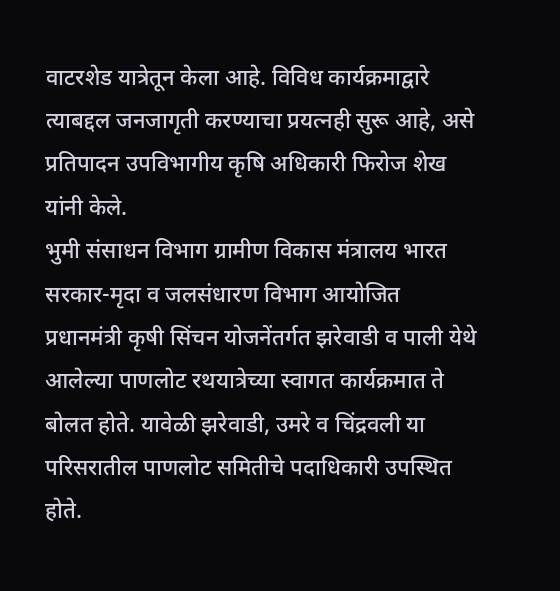वाटरशेड यात्रेतून केला आहे. विविध कार्यक्रमाद्वारे त्याबद्दल जनजागृती करण्याचा प्रयत्नही सुरू आहे, असे प्रतिपादन उपविभागीय कृषि अधिकारी फिरोज शेख यांनी केले.
भुमी संसाधन विभाग ग्रामीण विकास मंत्रालय भारत सरकार-मृदा व जलसंधारण विभाग आयोजित प्रधानमंत्री कृषी सिंचन योजनेंतर्गत झरेवाडी व पाली येथे आलेल्या पाणलोट रथयात्रेच्या स्वागत कार्यक्रमात ते बोलत होते. यावेळी झरेवाडी, उमरे व चिंद्रवली या परिसरातील पाणलोट समितीचे पदाधिकारी उपस्थित होते.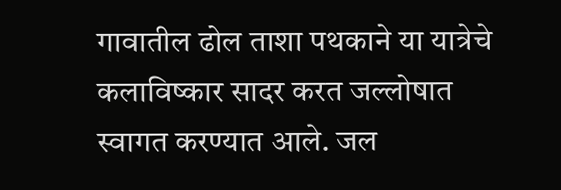गावातील ढोल ताशा पथकाने या यात्रेचे कलाविष्कार सादर करत जल्लोषात स्वागत करण्यात आले. जल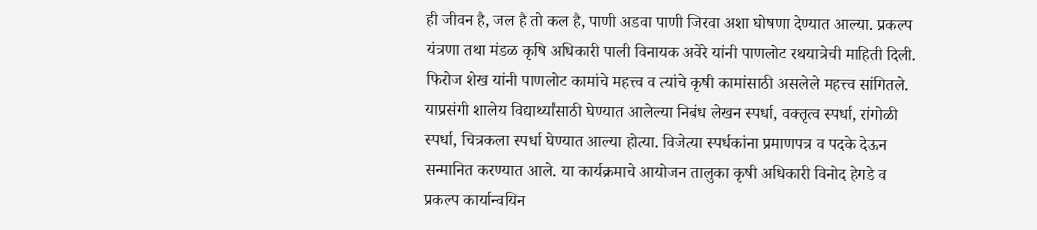ही जीवन है, जल है तो कल है, पाणी अडवा पाणी जिरवा अशा घोषणा देण्यात आल्या. प्रकल्प यंत्रणा तथा मंडळ कृषि अधिकारी पाली विनायक अवेरे यांनी पाणलोट रथयात्रेची माहिती दिली. फिरोज शेख यांनी पाणलोट कामांचे महत्त्व व त्यांचे कृषी कामांसाठी असलेले महत्त्व सांगितले. याप्रसंगी शालेय विद्यार्थ्यांसाठी घेण्यात आलेल्या निबंध लेखन स्पर्धा, वक्तृत्व स्पर्धा, रांगोळी स्पर्धा, चित्रकला स्पर्धा घेण्यात आल्या होत्या. विजेत्या स्पर्धकांना प्रमाणपत्र व पदके देऊन सन्मानित करण्यात आले. या कार्यक्रमाचे आयोजन तालुका कृषी अधिकारी विनोद हेगडे व प्रकल्प कार्यान्वयिन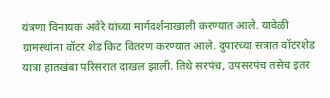यंत्रणा विनायक अवेरे यांच्या मार्गदर्शनाखाली करण्यात आले. यावेळी ग्रामस्थांना वॉटर शेड किट वितरण करण्यात आले. दुपारच्या सत्रात वॉटरशेड यात्रा हातखंबा परिसरात दाखल झाली. तिथे सरपंच, उपसरपंच तसेच इतर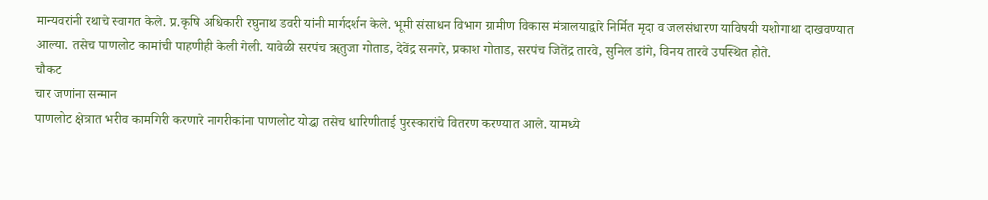मान्यवरांनी रथाचे स्वागत केले. प्र.कृषि अधिकारी रघुनाथ डवरी यांनी मार्गदर्शन केले. भूमी संसाधन विभाग ग्रामीण विकास मंत्रालयाद्वारे निर्मित मृदा व जलसंधारण याविषयी यशोगाथा दाखवण्यात आल्या. तसेच पाणलोट कामांची पाहणीही केली गेली. यावेळी सरपंच ॠतुजा गोताड, देवेंद्र सनगरे, प्रकाश गोताड, सरपंच जितेंद्र तारवे, सुनिल डांगे, विनय तारवे उपस्थित होते.
चौकट
चार जणांना सन्मान
पाणलोट क्षेत्रात भरीव कामगिरी करणारे नागरीकांना पाणलोट योद्धा तसेच धारिणीताई पुरस्कारांचे वितरण करण्यात आले. यामध्ये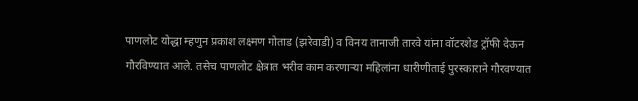पाणलोट योद्धा म्हणुन प्रकाश लक्ष्मण गोताड (झरेवाडी) व विनय तानाजी तारवे यांना वॉटरशेड ट्रॉफी देऊन गौरविण्यात आले. तसेच पाणलोट क्षेत्रात भरीव काम करणाऱ्या महिलांना धारीणीताई पुरस्काराने गौरवण्यात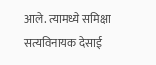आले. त्यामध्ये समिक्षा सत्यविनायक देसाई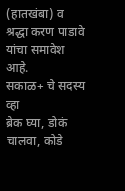(हातखंबा) व श्रद्धा करण पाडावे यांचा समावेश आहे.
सकाळ+ चे सदस्य व्हा
ब्रेक घ्या, डोकं चालवा, कोडे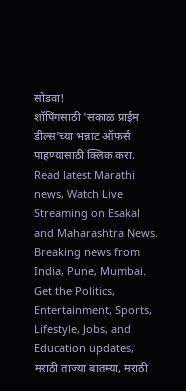सोडवा!
शॉपिंगसाठी 'सकाळ प्राईम डील्स'च्या भन्नाट ऑफर्स पाहण्यासाठी क्लिक करा.
Read latest Marathi news, Watch Live Streaming on Esakal and Maharashtra News. Breaking news from India, Pune, Mumbai. Get the Politics, Entertainment, Sports, Lifestyle, Jobs, and Education updates, मराठी ताज्या बातम्या, मराठी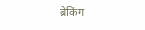ब्रेकिंग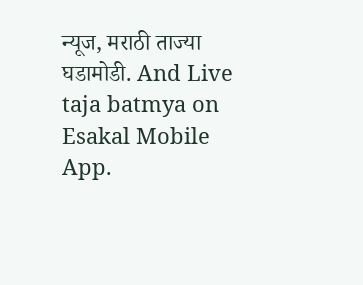न्यूज, मराठी ताज्या घडामोडी. And Live taja batmya on Esakal Mobile App.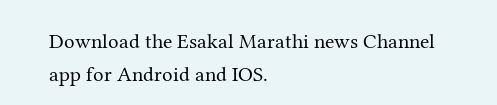Download the Esakal Marathi news Channel app for Android and IOS.